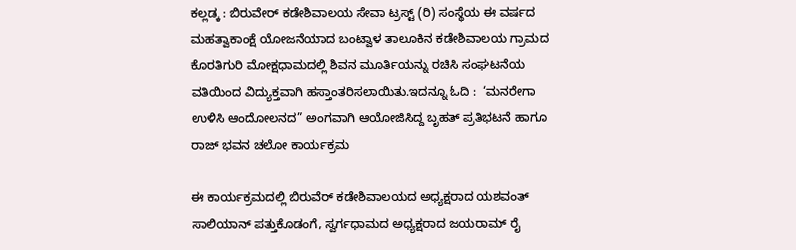ಕಲ್ಲಡ್ಕ : ಬಿರುವೇರ್ ಕಡೇಶಿವಾಲಯ ಸೇವಾ ಟ್ರಸ್ಟ್ (ರಿ) ಸಂಸ್ಥೆಯ ಈ ವರ್ಷದ ಮಹತ್ವಾಕಾಂಕ್ಷೆ ಯೋಜನೆಯಾದ ಬಂಟ್ವಾಳ ತಾಲೂಕಿನ ಕಡೇಶಿವಾಲಯ ಗ್ರಾಮದ ಕೊರತಿಗುರಿ ಮೋಕ್ಷಧಾಮದಲ್ಲಿ ಶಿವನ ಮೂರ್ತಿಯನ್ನು ರಚಿಸಿ ಸಂಘಟನೆಯ ವತಿಯಿಂದ ವಿದ್ಯುಕ್ತವಾಗಿ ಹಸ್ತಾಂತರಿಸಲಾಯಿತು.ಇದನ್ನೂ ಓದಿ :  ‘ಮನರೇಗಾ ಉಳಿಸಿ ಆಂದೋಲನದ” ಅಂಗವಾಗಿ ಆಯೋಜಿಸಿದ್ದ ಬೃಹತ್ ಪ್ರತಿಭಟನೆ ಹಾಗೂ ರಾಜ್ ಭವನ ಚಲೋ ಕಾರ್ಯಕ್ರಮ

ಈ ಕಾರ್ಯಕ್ರಮದಲ್ಲಿ ಬಿರುವೆರ್ ಕಡೇಶಿವಾಲಯದ ಅಧ್ಯಕ್ಷರಾದ ಯಶವಂತ್ ಸಾಲಿಯಾನ್ ಪತ್ತುಕೊಡಂಗೆ, ಸ್ವರ್ಗಧಾಮದ ಅಧ್ಯಕ್ಷರಾದ ಜಯರಾಮ್ ರೈ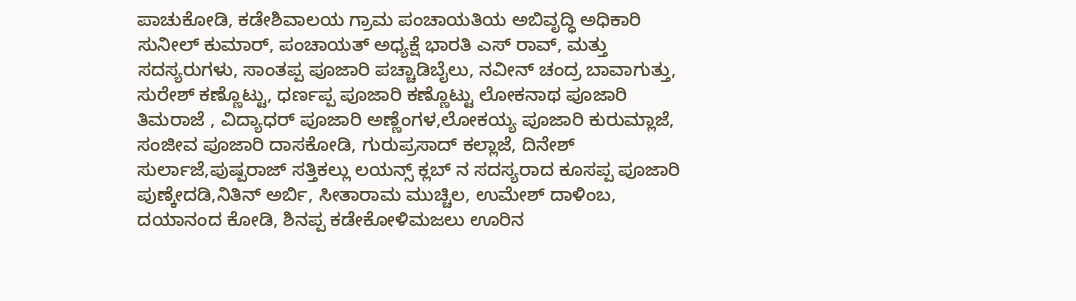ಪಾಚುಕೋಡಿ, ಕಡೇಶಿವಾಲಯ ಗ್ರಾಮ ಪಂಚಾಯತಿಯ ಅಬಿವೃದ್ಧಿ ಅಧಿಕಾರಿ ಸುನೀಲ್ ಕುಮಾರ್, ಪಂಚಾಯತ್ ಅಧ್ಯಕ್ಷೆ ಭಾರತಿ ಎಸ್ ರಾವ್, ಮತ್ತು ಸದಸ್ಯರುಗಳು, ಸಾಂತಪ್ಪ ಪೂಜಾರಿ ಪಚ್ಚಾಡಿಬೈಲು, ನವೀನ್ ಚಂದ್ರ ಬಾವಾಗುತ್ತು, ಸುರೇಶ್ ಕಣ್ಣೊಟ್ಟು, ಧರ್ಣಪ್ಪ ಪೂಜಾರಿ ಕಣ್ಣೊಟ್ಟು ಲೋಕನಾಥ ಪೂಜಾರಿ ತಿಮರಾಜೆ , ವಿದ್ಯಾಧರ್ ಪೂಜಾರಿ ಅಣ್ಣೆಂಗಳ,ಲೋಕಯ್ಯ ಪೂಜಾರಿ ಕುರುಮ್ಲಾಜೆ, ಸಂಜೀವ ಪೂಜಾರಿ ದಾಸಕೋಡಿ, ಗುರುಪ್ರಸಾದ್ ಕಲ್ಲಾಜೆ, ದಿನೇಶ್ ಸುರ್ಲಾಜೆ,ಪುಷ್ಪರಾಜ್ ಸತ್ತಿಕಲ್ಲು ಲಯನ್ಸ್ ಕ್ಲಬ್ ನ ಸದಸ್ಯರಾದ ಕೂಸಪ್ಪ ಪೂಜಾರಿ ಪುಣ್ಕೇದಡಿ,ನಿತಿನ್ ಅರ್ಬಿ, ಸೀತಾರಾಮ ಮುಚ್ಚಿಲ, ಉಮೇಶ್ ದಾಳಿಂಬ, ದಯಾನಂದ ಕೋಡಿ, ಶಿನಪ್ಪ ಕಡೇಕೋಳಿಮಜಲು ಊರಿನ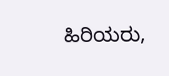ಹಿರಿಯರು,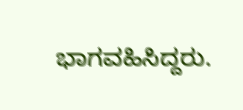ಭಾಗವಹಿಸಿದ್ದರು.